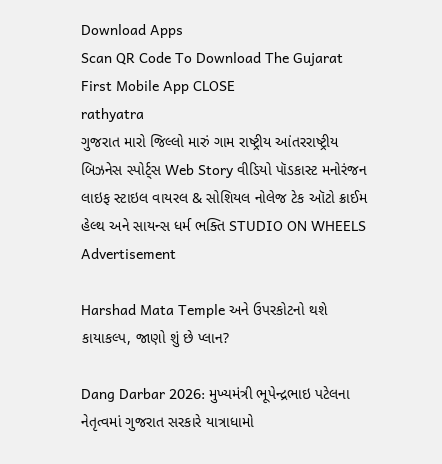Download Apps
Scan QR Code To Download The Gujarat First Mobile App CLOSE
rathyatra
ગુજરાત મારો જિલ્લો મારું ગામ રાષ્ટ્રીય આંતરરાષ્ટ્રીય બિઝનેસ સ્પોર્ટ્સ Web Story વીડિયો પૉડકાસ્ટ મનોરંજન લાઇફ સ્ટાઇલ વાયરલ & સોશિયલ નોલેજ ટેક ઑટો ક્રાઈમ હેલ્થ અને સાયન્સ ધર્મ ભક્તિ STUDIO ON WHEELS
Advertisement

Harshad Mata Temple અને ઉપરકોટનો થશે કાયાકલ્પ, જાણો શું છે પ્લાન?

Dang Darbar 2026: મુખ્યમંત્રી ભૂપેન્દ્રભાઇ પટેલના નેતૃત્વમાં ગુજરાત સરકારે યાત્રાધામો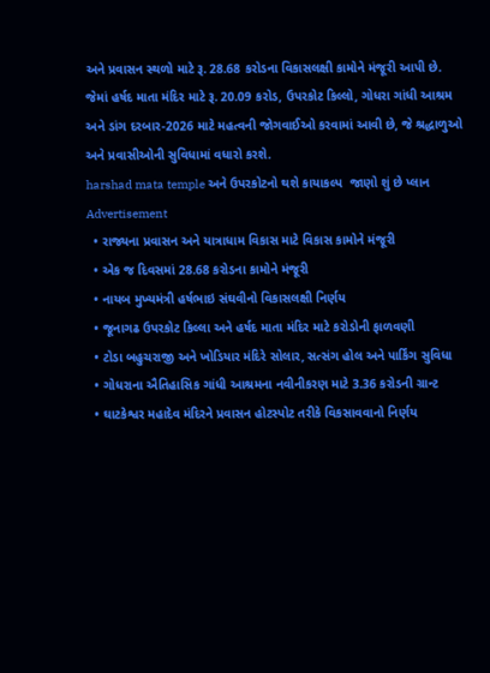અને પ્રવાસન સ્થળો માટે રૂ. 28.68 કરોડના વિકાસલક્ષી કામોને મંજૂરી આપી છે. જેમાં હર્ષદ માતા મંદિર માટે રૂ. 20.09 કરોડ, ઉપરકોટ કિલ્લો, ગોધરા ગાંધી આશ્રમ અને ડાંગ દરબાર-2026 માટે મહત્વની જોગવાઈઓ કરવામાં આવી છે, જે શ્રદ્ધાળુઓ અને પ્રવાસીઓની સુવિધામાં વધારો કરશે.
harshad mata temple અને ઉપરકોટનો થશે કાયાકલ્પ  જાણો શું છે પ્લાન
Advertisement
  • રાજ્યના પ્રવાસન અને યાત્રાધામ વિકાસ માટે વિકાસ કામોને મંજૂરી
  • એક જ દિવસમાં 28.68 કરોડના કામોને મંજૂરી
  • નાયબ મુખ્યમંત્રી હર્ષભાઇ સંઘવીનો વિકાસલક્ષી નિર્ણય
  • જૂનાગઢ ઉપરકોટ કિલ્લા અને હર્ષદ માતા મંદિર માટે કરોડોની ફાળવણી
  • ટોડા બહુચરાજી અને ખોડિયાર મંદિરે સોલાર, સત્સંગ હોલ અને પાર્કિંગ સુવિધા
  • ગોધરાના ઐતિહાસિક ગાંધી આશ્રમના નવીનીકરણ માટે 3.36 કરોડની ગ્રાન્ટ
  • ઘાટકેશ્વર મહાદેવ મંદિરને પ્રવાસન હોટસ્પોટ તરીકે વિકસાવવાનો નિર્ણય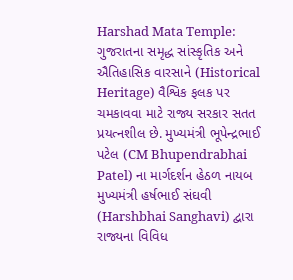Harshad Mata Temple: ગુજરાતના સમૃદ્ધ સાંસ્કૃતિક અને ઐતિહાસિક વારસાને (Historical Heritage) વૈશ્વિક ફલક પર ચમકાવવા માટે રાજ્ય સરકાર સતત પ્રયત્નશીલ છે. મુખ્યમંત્રી ભૂપેન્દ્રભાઈ પટેલ (CM Bhupendrabhai Patel) ના માર્ગદર્શન હેઠળ નાયબ મુખ્યમંત્રી હર્ષભાઈ સંઘવી (Harshbhai Sanghavi) દ્વારા રાજ્યના વિવિધ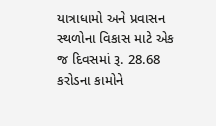યાત્રાધામો અને પ્રવાસન સ્થળોના વિકાસ માટે એક જ દિવસમાં રૂ. 28.68 કરોડના કામોને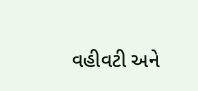વહીવટી અને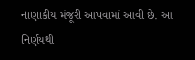નાણાકીય મંજૂરી આપવામાં આવી છે. આ નિર્ણયથી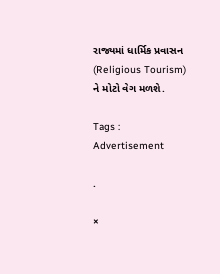રાજ્યમાં ધાર્મિક પ્રવાસન (Religious Tourism) ને મોટો વેગ મળશે.

Tags :
Advertisement

.

×